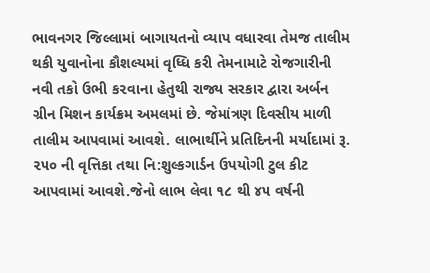ભાવનગર જિલ્લામાં બાગાયતનો વ્યાપ વધારવા તેમજ તાલીમ થકી યુવાનોના કૌશલ્યમાં વૃધ્ધિ કરી તેમનામાટે રોજગારીની નવી તકો ઉભી ક૨વાના હેતુથી રાજ્ય સરકાર દ્વારા અર્બન ગ્રીન મિશન કાર્યક્રમ અમલમાં છે. જેમાંત્રણ દિવસીય માળી તાલીમ આપવામાં આવશે. લાભાર્થીને પ્રતિદિનની મર્યાદામાં રૂ. ૨૫૦ ની વૃત્તિકા તથા નિ:શુલ્કગાર્ડન ઉપયોગી ટુલ કીટ આપવામાં આવશે.જેનો લાભ લેવા ૧૮ થી ૪૫ વર્ષની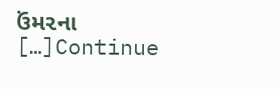ઉંમ૨ના […]Continue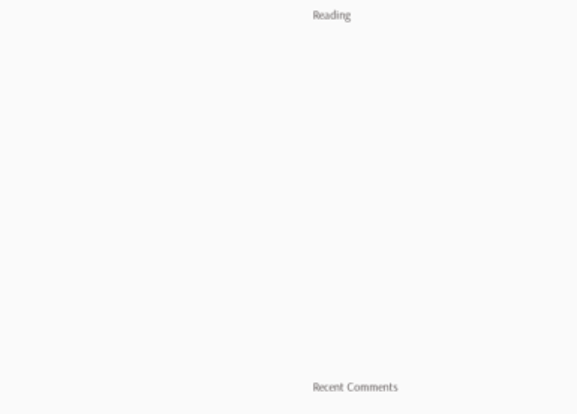Reading














Recent Comments